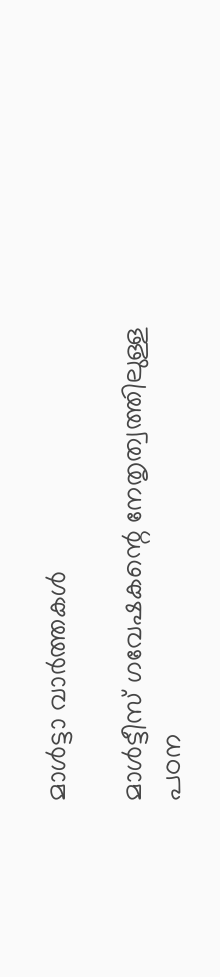മാൾട്ടാ വാർത്തകൾ

മാൾട്ടീസ് ഗവേഷകന്റെ നേതൃത്വത്തിലുള്ള പഠന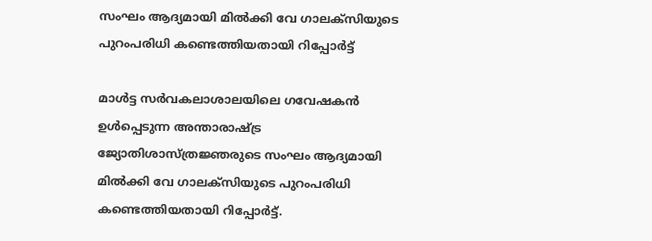സംഘം ആദ്യമായി മിൽക്കി വേ ഗാലക്സിയുടെ പുറംപരിധി കണ്ടെത്തിയതായി റിപ്പോർട്ട്

മാൾട്ട സർവകലാശാലയിലെ ഗവേഷകൻ ഉൾപ്പെടുന്ന അന്താരാഷ്ട്ര ജ്യോതിശാസ്ത്രജ്ഞരുടെ സംഘം ആദ്യമായി മിൽക്കി വേ ഗാലക്സിയുടെ പുറംപരിധി കണ്ടെത്തിയതായി റിപ്പോർട്ട്.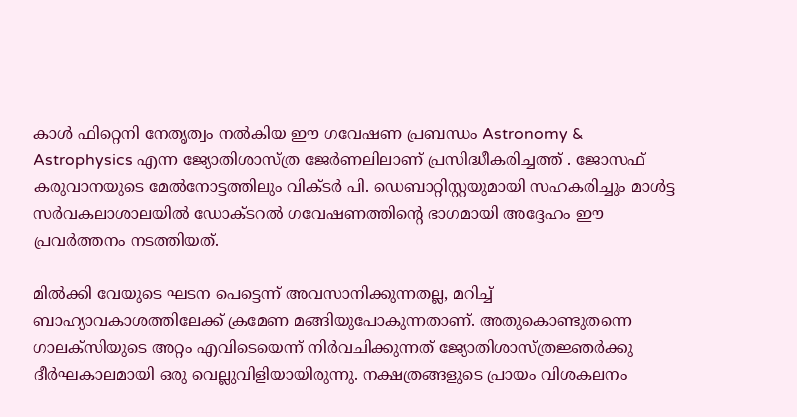കാൾ ഫിറ്റെനി നേതൃത്വം നൽകിയ ഈ ഗവേഷണ പ്രബന്ധം Astronomy & Astrophysics എന്ന ജ്യോതിശാസ്ത്ര ജേർണലിലാണ് പ്രസിദ്ധീകരിച്ചത്ത് . ജോസഫ് കരുവാനയുടെ മേൽനോട്ടത്തിലും വിക്ടർ പി. ഡെബാറ്റിസ്റ്റയുമായി സഹകരിച്ചും മാൾട്ട സർവകലാശാലയിൽ ഡോക്ടറൽ ഗവേഷണത്തിന്റെ ഭാഗമായി അദ്ദേഹം ഈ പ്രവർത്തനം നടത്തിയത്.

മിൽക്കി വേയുടെ ഘടന പെട്ടെന്ന് അവസാനിക്കുന്നതല്ല, മറിച്ച് ബാഹ്യാവകാശത്തിലേക്ക് ക്രമേണ മങ്ങിയുപോകുന്നതാണ്. അതുകൊണ്ടുതന്നെ ഗാലക്സിയുടെ അറ്റം എവിടെയെന്ന് നിർവചിക്കുന്നത് ജ്യോതിശാസ്ത്രജ്ഞർക്കു ദീർഘകാലമായി ഒരു വെല്ലുവിളിയായിരുന്നു. നക്ഷത്രങ്ങളുടെ പ്രായം വിശകലനം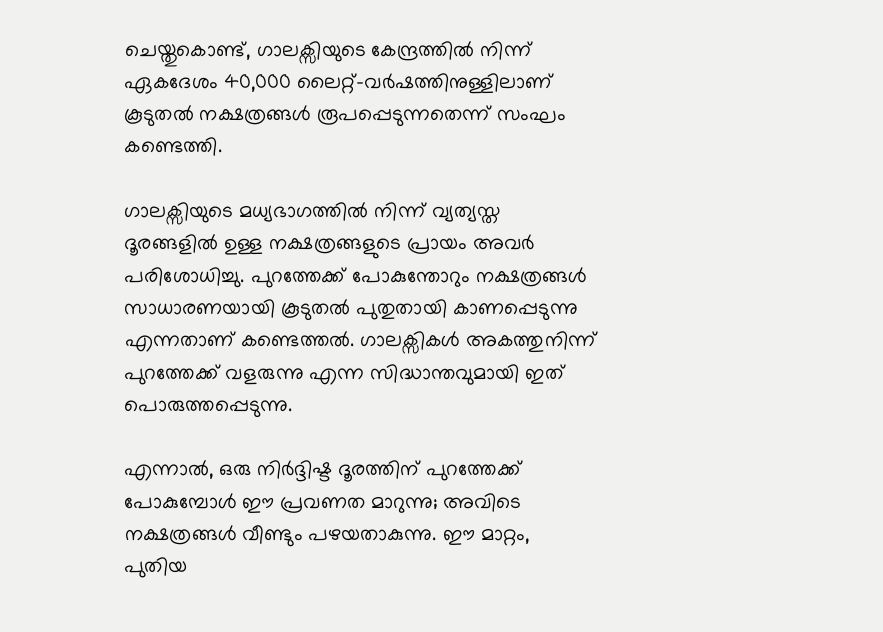ചെയ്തുകൊണ്ട്, ഗാലക്സിയുടെ കേന്ദ്രത്തിൽ നിന്ന് ഏകദേശം 40,000 ലൈറ്റ്-വർഷത്തിനുള്ളിലാണ് കൂടുതൽ നക്ഷത്രങ്ങൾ രൂപപ്പെടുന്നതെന്ന് സംഘം കണ്ടെത്തി.

ഗാലക്സിയുടെ മധ്യഭാഗത്തിൽ നിന്ന് വ്യത്യസ്ത ദൂരങ്ങളിൽ ഉള്ള നക്ഷത്രങ്ങളുടെ പ്രായം അവർ പരിശോധിച്ചു. പുറത്തേക്ക് പോകുന്തോറും നക്ഷത്രങ്ങൾ സാധാരണയായി കൂടുതൽ പുതുതായി കാണപ്പെടുന്നു എന്നതാണ് കണ്ടെത്തൽ. ഗാലക്സികൾ അകത്തുനിന്ന് പുറത്തേക്ക് വളരുന്നു എന്ന സിദ്ധാന്തവുമായി ഇത് പൊരുത്തപ്പെടുന്നു.

എന്നാൽ, ഒരു നിർദ്ദിഷ്ട ദൂരത്തിന് പുറത്തേക്ക് പോകുമ്പോൾ ഈ പ്രവണത മാറുന്നു; അവിടെ നക്ഷത്രങ്ങൾ വീണ്ടും പഴയതാകുന്നു. ഈ മാറ്റം, പുതിയ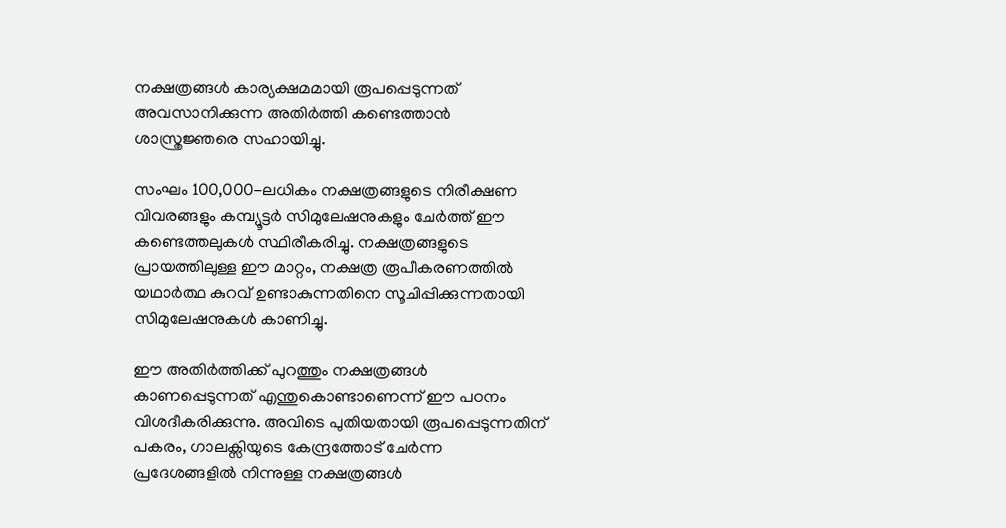നക്ഷത്രങ്ങൾ കാര്യക്ഷമമായി രൂപപ്പെടുന്നത് അവസാനിക്കുന്ന അതിർത്തി കണ്ടെത്താൻ ശാസ്ത്രജ്ഞരെ സഹായിച്ചു.

സംഘം 100,000-ലധികം നക്ഷത്രങ്ങളുടെ നിരീക്ഷണ വിവരങ്ങളും കമ്പ്യൂട്ടർ സിമുലേഷനുകളും ചേർത്ത് ഈ കണ്ടെത്തലുകൾ സ്ഥിരീകരിച്ചു. നക്ഷത്രങ്ങളുടെ പ്രായത്തിലുള്ള ഈ മാറ്റം, നക്ഷത്ര രൂപീകരണത്തിൽ യഥാർത്ഥ കുറവ് ഉണ്ടാകുന്നതിനെ സൂചിപ്പിക്കുന്നതായി സിമുലേഷനുകൾ കാണിച്ചു.

ഈ അതിർത്തിക്ക് പുറത്തും നക്ഷത്രങ്ങൾ കാണപ്പെടുന്നത് എന്തുകൊണ്ടാണെന്ന് ഈ പഠനം വിശദീകരിക്കുന്നു. അവിടെ പുതിയതായി രൂപപ്പെടുന്നതിന് പകരം, ഗാലക്സിയുടെ കേന്ദ്രത്തോട് ചേർന്ന പ്രദേശങ്ങളിൽ നിന്നുള്ള നക്ഷത്രങ്ങൾ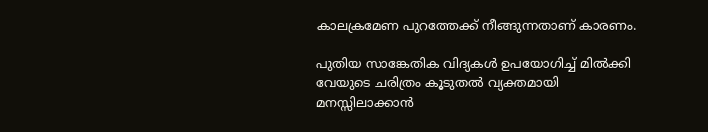കാലക്രമേണ പുറത്തേക്ക് നീങ്ങുന്നതാണ് കാരണം.

പുതിയ സാങ്കേതിക വിദ്യകൾ ഉപയോഗിച്ച് മിൽക്കി വേയുടെ ചരിത്രം കൂടുതൽ വ്യക്തമായി മനസ്സിലാക്കാൻ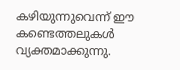കഴിയുന്നുവെന്ന് ഈ കണ്ടെത്തലുകൾ വ്യക്തമാക്കുന്നു.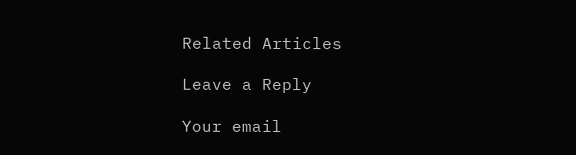Related Articles

Leave a Reply

Your email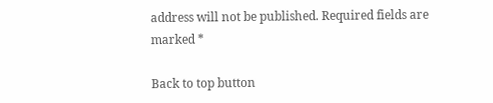address will not be published. Required fields are marked *

Back to top button